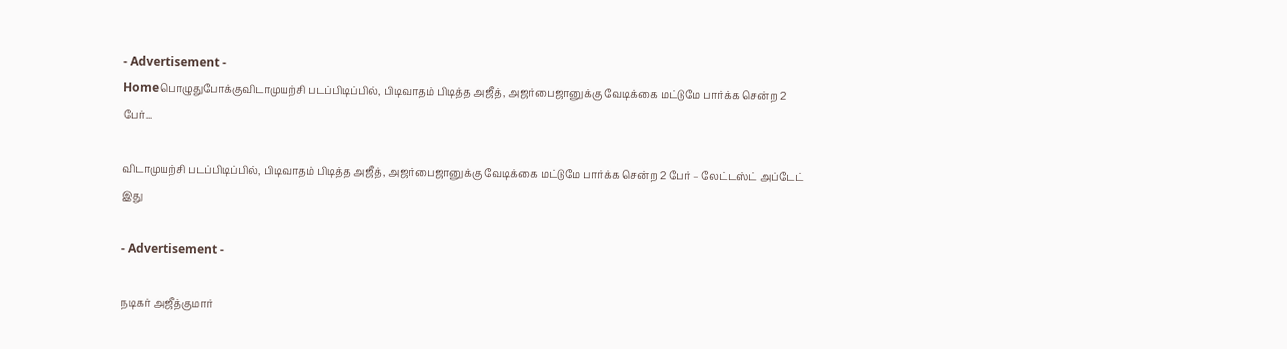- Advertisement -
Homeபொழுதுபோக்குவிடாமுயற்சி படப்பிடிப்பில், பிடிவாதம் பிடித்த அஜீத், அஜர்பைஜானுக்கு வேடிக்கை மட்டுமே பார்க்க சென்ற 2 பேர்...

விடாமுயற்சி படப்பிடிப்பில், பிடிவாதம் பிடித்த அஜீத், அஜர்பைஜானுக்கு வேடிக்கை மட்டுமே பார்க்க சென்ற 2 பேர் – லேட்டஸ்ட் அப்டேட் இது

- Advertisement -

நடிகர் அஜீத்குமார்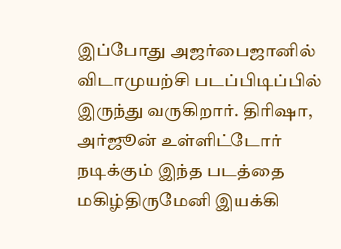இப்போது அஜர்பைஜானில் விடாமுயற்சி படப்பிடிப்பில் இருந்து வருகிறார். திரிஷா, அர்ஜூன் உள்ளிட்டோர் நடிக்கும் இந்த படத்தை மகிழ்திருமேனி இயக்கி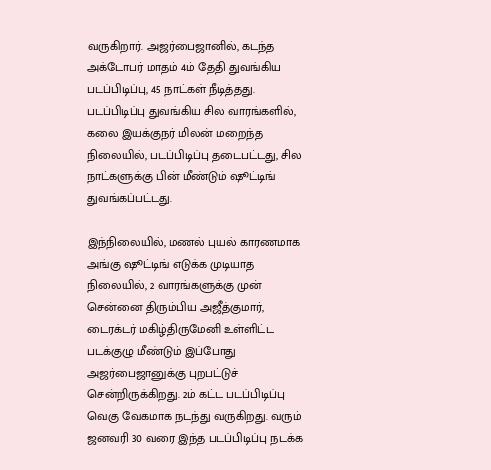வருகிறார். அஜர்பைஜானில், கடந்த அக்டோபர் மாதம் 4ம் தேதி துவங்கிய படப்பிடிப்பு, 45 நாட்கள் நீடித்தது. படப்பிடிப்பு துவங்கிய சில வாரங்களில், கலை இயக்குநர் மிலன் மறைந்த நிலையில், படப்பிடிப்பு தடைபட்டது, சில நாட்களுக்கு பின் மீண்டும் ஷூட்டிங் துவங்கப்பட்டது.

இந்நிலையில், மணல் புயல் காரணமாக அங்கு ஷூட்டிங் எடுக்க முடியாத நிலையில், 2 வாரங்களுக்கு முன் சென்னை திரும்பிய அஜீத்குமார், டைரக்டர் மகிழ்திருமேனி உள்ளிட்ட படக்குழு மீண்டும் இப்போது அஜர்பைஜானுக்கு புறபட்டுச் சென்றிருக்கிறது. 2ம் கட்ட படப்பிடிப்பு வெகு வேகமாக நடந்து வருகிறது. வரும் ஜனவரி 30 வரை இந்த படப்பிடிப்பு நடக்க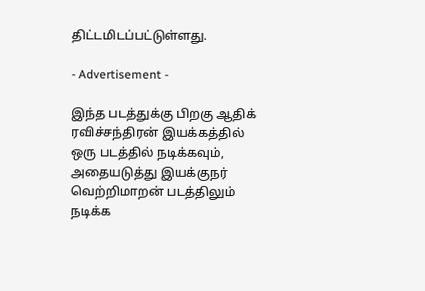திட்டமிடப்பட்டுள்ளது.

- Advertisement -

இந்த படத்துக்கு பிறகு ஆதிக் ரவிச்சந்திரன் இயக்கத்தில் ஒரு படத்தில் நடிக்கவும், அதையடுத்து இயக்குநர் வெற்றிமாறன் படத்திலும் நடிக்க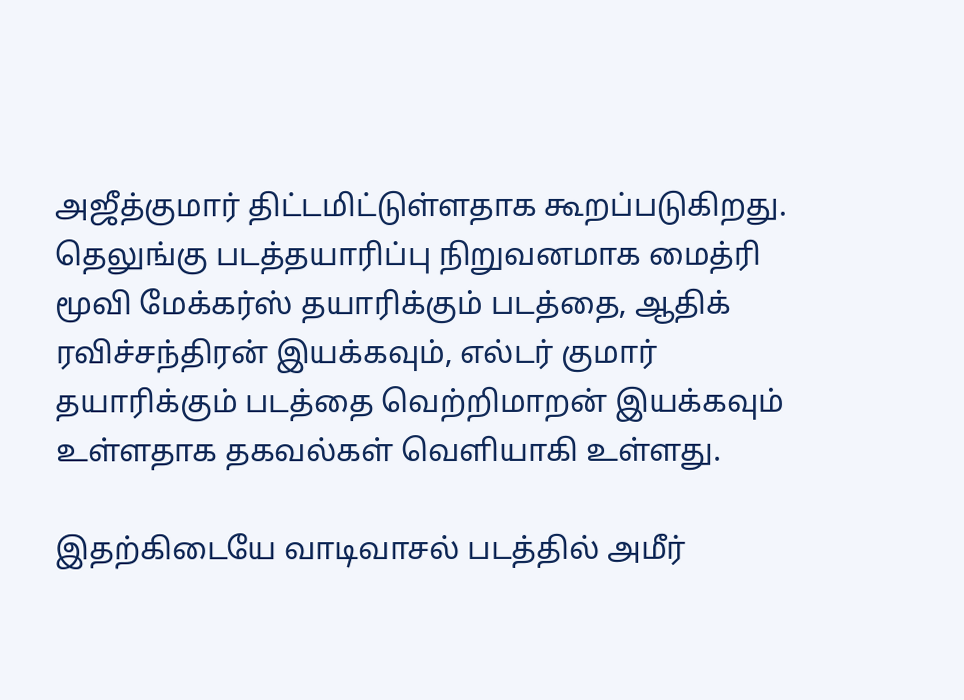அஜீத்குமார் திட்டமிட்டுள்ளதாக கூறப்படுகிறது. தெலுங்கு படத்தயாரிப்பு நிறுவனமாக மைத்ரி மூவி மேக்கர்ஸ் தயாரிக்கும் படத்தை, ஆதிக் ரவிச்சந்திரன் இயக்கவும், எல்டர் குமார் தயாரிக்கும் படத்தை வெற்றிமாறன் இயக்கவும் உள்ளதாக தகவல்கள் வெளியாகி உள்ளது.

இதற்கிடையே வாடிவாசல் படத்தில் அமீர்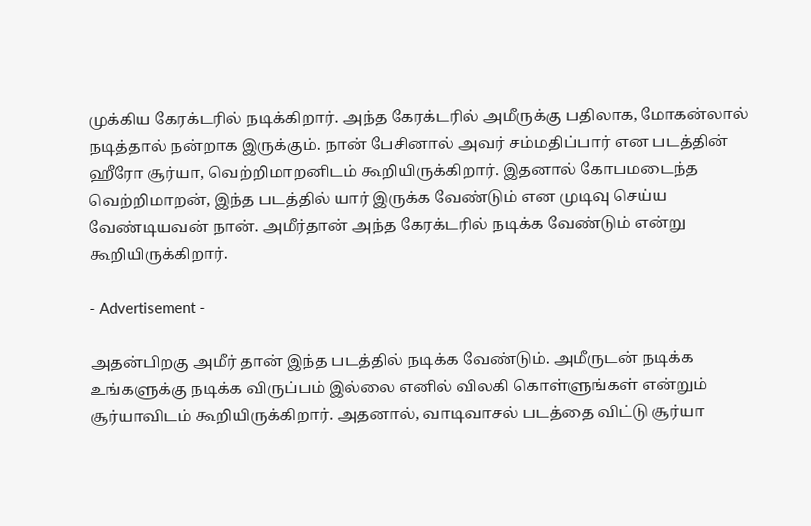முக்கிய கேரக்டரில் நடிக்கிறார். அந்த கேரக்டரில் அமீருக்கு பதிலாக, மோகன்லால் நடித்தால் நன்றாக இருக்கும். நான் பேசினால் அவர் சம்மதிப்பார் என படத்தின் ஹீரோ சூர்யா, வெற்றிமாறனிடம் கூறியிருக்கிறார். இதனால் கோபமடைந்த வெற்றிமாறன், இந்த படத்தில் யார் இருக்க வேண்டும் என முடிவு செய்ய வேண்டியவன் நான். அமீர்தான் அந்த கேரக்டரில் நடிக்க வேண்டும் என்று கூறியிருக்கிறார்.

- Advertisement -

அதன்பிறகு அமீர் தான் இந்த படத்தில் நடிக்க வேண்டும். அமீருடன் நடிக்க உங்களுக்கு நடிக்க விருப்பம் இல்லை எனில் விலகி கொள்ளுங்கள் என்றும் சூர்யாவிடம் கூறியிருக்கிறார். அதனால், வாடிவாசல் படத்தை விட்டு சூர்யா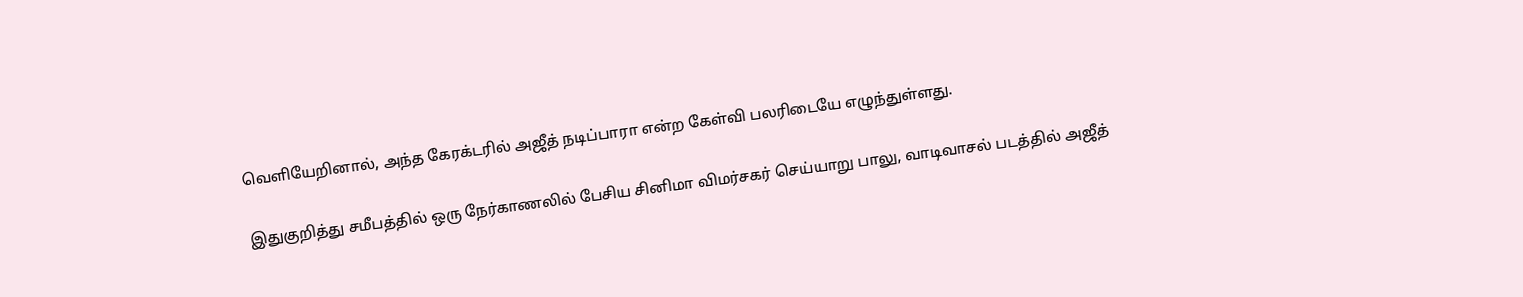வெளியேறினால், அந்த கேரக்டரில் அஜீத் நடிப்பாரா என்ற கேள்வி பலரிடையே எழுந்துள்ளது.

இதுகுறித்து சமீபத்தில் ஒரு நேர்காணலில் பேசிய சினிமா விமர்சகர் செய்யாறு பாலு, வாடிவாசல் படத்தில் அஜீத்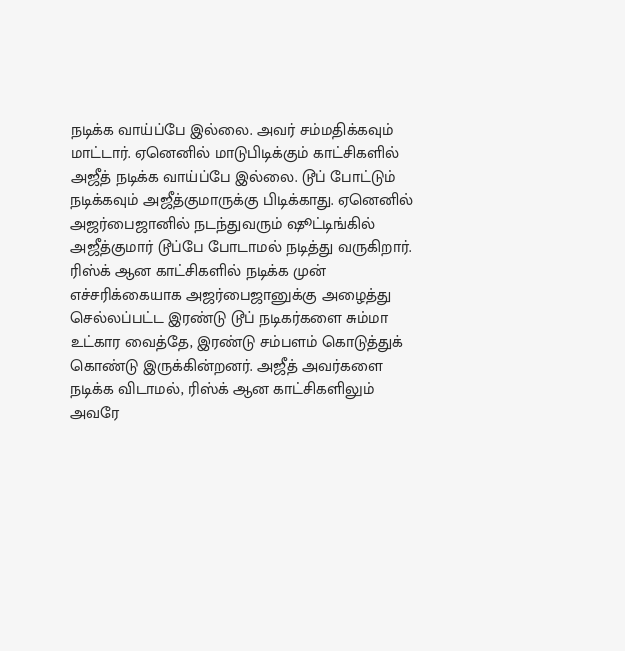நடிக்க வாய்ப்பே இல்லை. அவர் சம்மதிக்கவும் மாட்டார். ஏனெனில் மாடுபிடிக்கும் காட்சிகளில் அஜீத் நடிக்க வாய்ப்பே இல்லை. டூப் போட்டும் நடிக்கவும் அஜீத்குமாருக்கு பிடிக்காது. ஏனெனில் அஜர்பைஜானில் நடந்துவரும் ஷூட்டிங்கில் அஜீத்குமார் டூப்பே போடாமல் நடித்து வருகிறார். ரிஸ்க் ஆன காட்சிகளில் நடிக்க முன் எச்சரிக்கையாக அஜர்பைஜானுக்கு அழைத்து செல்லப்பட்ட இரண்டு டூப் நடிகர்களை சும்மா உட்கார வைத்தே, இரண்டு சம்பளம் கொடுத்துக் கொண்டு இருக்கின்றனர். அஜீத் அவர்களை நடிக்க விடாமல், ரிஸ்க் ஆன காட்சிகளிலும் அவரே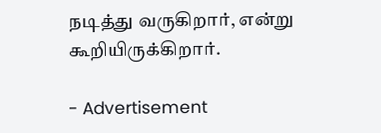நடித்து வருகிறார், என்று கூறியிருக்கிறார்.

- Advertisement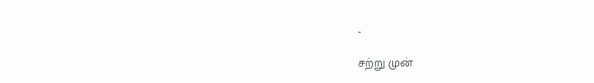-

சற்று முன்